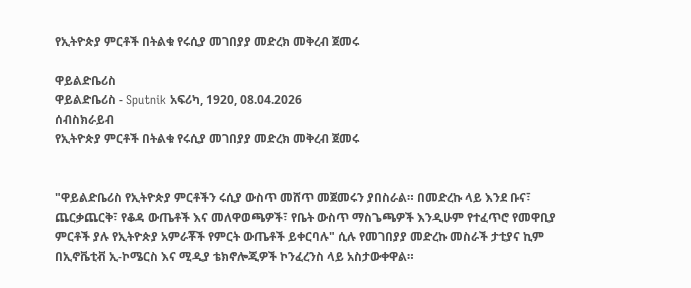የኢትዮጵያ ምርቶች በትልቁ የሩሲያ መገበያያ መድረክ መቅረብ ጀመሩ

ዋይልድቤሪስ
ዋይልድቤሪስ - Sputnik አፍሪካ, 1920, 08.04.2026
ሰብስክራይብ
የኢትዮጵያ ምርቶች በትልቁ የሩሲያ መገበያያ መድረክ መቅረብ ጀመሩ


"ዋይልድቤሪስ የኢትዮጵያ ምርቶችን ሩሲያ ውስጥ መሸጥ መጀመሩን ያበስራል። በመድረኩ ላይ እንደ ቡና፣ ጨርቃጨርቅ፣ የቆዳ ውጤቶች እና መለዋወጫዎች፣ የቤት ውስጥ ማስጌጫዎች እንዲሁም የተፈጥሮ የመዋቢያ ምርቶች ያሉ የኢትዮጵያ አምራቾች የምርት ውጤቶች ይቀርባሉ" ሲሉ የመገበያያ መድረኩ መስራች ታቲያና ኪም በኢኖቬቲቭ ኢ-ኮሜርስ እና ሚዲያ ቴክኖሎጂዎች ኮንፈረንስ ላይ አስታውቀዋል።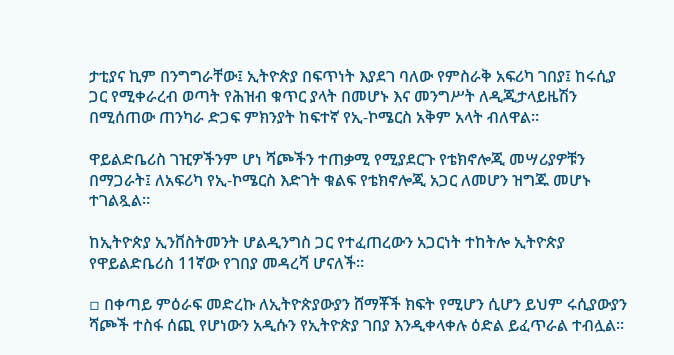ታቲያና ኪም በንግግራቸው፤ ኢትዮጵያ በፍጥነት እያደገ ባለው የምስራቅ አፍሪካ ገበያ፤ ከሩሲያ ጋር የሚቀራረብ ወጣት የሕዝብ ቁጥር ያላት በመሆኑ እና መንግሥት ለዲጂታላይዜሽን በሚሰጠው ጠንካራ ድጋፍ ምክንያት ከፍተኛ የኢ-ኮሜርስ አቅም አላት ብለዋል።

ዋይልድቤሪስ ገዢዎችንም ሆነ ሻጮችን ተጠቃሚ የሚያደርጉ የቴክኖሎጂ መሣሪያዎቹን በማጋራት፤ ለአፍሪካ የኢ-ኮሜርስ እድገት ቁልፍ የቴክኖሎጂ አጋር ለመሆን ዝግጁ መሆኑ ተገልጿል።

ከኢትዮጵያ ኢንቨስትመንት ሆልዲንግስ ጋር የተፈጠረውን አጋርነት ተከትሎ ኢትዮጵያ የዋይልድቤሪስ 11ኛው የገበያ መዳረሻ ሆናለች።

▫ በቀጣይ ምዕራፍ መድረኩ ለኢትዮጵያውያን ሸማቾች ክፍት የሚሆን ሲሆን ይህም ሩሲያውያን ሻጮች ተስፋ ሰጪ የሆነውን አዲሱን የኢትዮጵያ ገበያ እንዲቀላቀሉ ዕድል ይፈጥራል ተብሏል።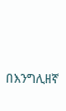በእንግሊዘኛ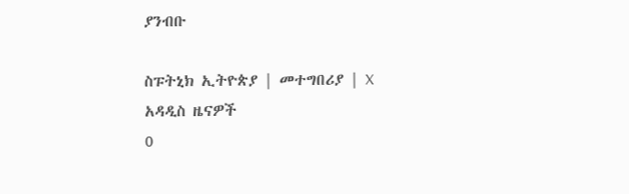ያንብቡ

ስፑትኒክ ኢትዮጵያ | መተግበሪያ | X
አዳዲስ ዜናዎች
0